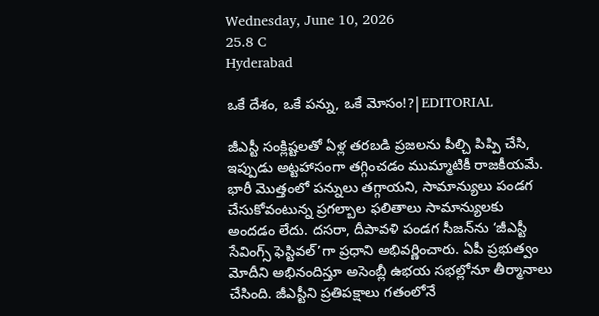Wednesday, June 10, 2026
25.8 C
Hyderabad

ఒకే దేశం, ఒకే పన్ను, ఒకే మోసం!?|EDITORIAL

జీఎస్టీ సంక్లిష్టలతో ఏళ్ల తరబడి ప్రజలను పీల్చి పిప్పి చేసి, ఇప్పుడు అట్టహాసంగా తగ్గించడం ముమ్మాటికీ రాజకీయమే. భారీ మొత్తంలో పన్నులు తగ్గాయని, సామాన్యులు పండగ చేసుకోవంటున్న ప్రగల్బాల ఫలితాలు సామాన్యులకు అందడం లేదు. దసరా, దీపావళి పండగ సీజన్‌ను ‘జీఎస్టీ సేవింగ్స్‌ ఫెస్టివల్‌’గా ప్రధాని అభివర్ణించారు. ఏపీ ప్రభుత్వం మోదీని అభినందిస్తూ అసెంబ్లీ ఉభయ సభల్లోనూ తీర్మానాలు చేసింది. జీఎస్టీని ప్రతిపక్షాలు గతంలోనే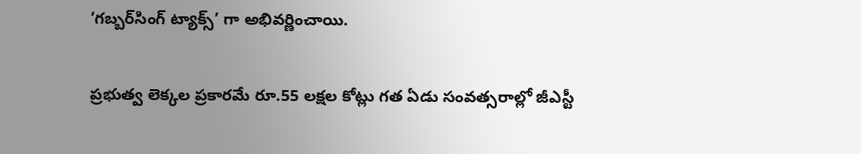‘గబ్బర్‌సింగ్‌ ట్యాక్స్’ గా అభివర్ణించాయి.

ప్రభుత్వ లెక్కల ప్రకారమే రూ.55 లక్షల కోట్లు గత ఏడు సంవత్సరాల్లో జీఎస్టీ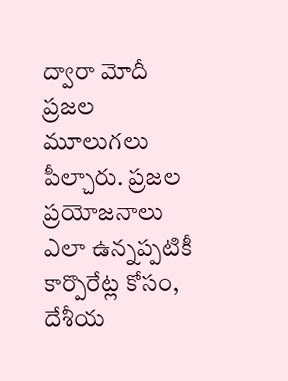ద్వారా మోదీ ప్రజల మూలుగలు పీల్చారు. ప్రజల ప్రయోజనాలు ఎలా ఉన్నప్పటికీ కార్పొరేట్ల కోసం, దేశీయ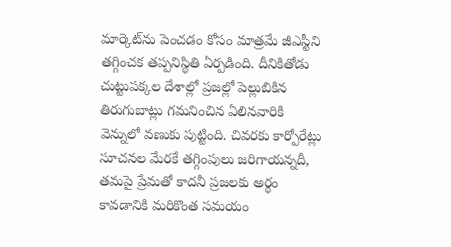మార్కెట్‌ను పెంచడం కోసం మాత్రమే జీఎస్టీని తగ్గించక తప్పనిస్థితి ఏర్పడింది. దీనికితోడు చుట్టుపక్కల దేశాల్లో ప్రజల్లో పెల్లుబికిన తిరుగుబాట్లు గమనించిన ఏలినవారికి వెన్నులో వణుకు పుట్టింది. చివరకు కార్పోరేట్లు సూచనల మేరకే తగ్గింపులు జరిగాయన్నదీ, తమపై ప్రేమతో కాదనీ ప్రజలకు అర్థం కావడానికి మరికొంత సమయం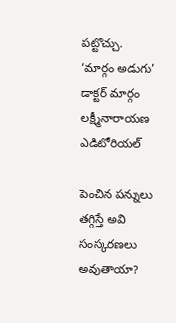పట్టొచ్చు. ‘మార్గం అడుగు’ డాక్టర్ మార్గం లక్ష్మీనారాయణ ఎడిటోరియల్

పెంచిన పన్నులు తగ్గిస్తే అవి సంస్కరణలు అవుతాయా?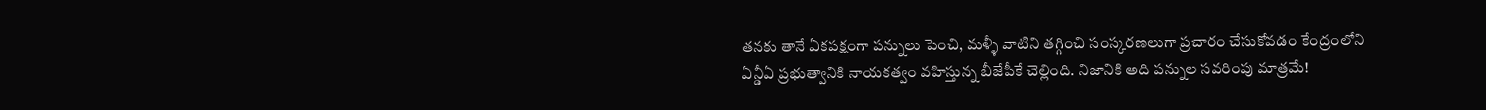తనకు తానే ఏకపక్షంగా పన్నులు పెంచి, మళ్ళీ వాటిని తగ్గించి సంస్కరణలుగా ప్రచారం చేసుకోవడం కేంద్రంలోని ఏన్డీఏ ప్రభుత్వానికి నాయకత్వం వహిస్తున్న బీజేపీకే చెల్లింది. నిజానికి అది పన్నుల సవరింపు మాత్రమే!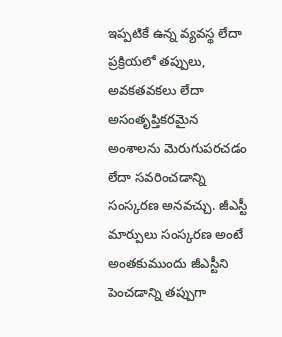ఇప్పటికే ఉన్న వ్యవస్థ లేదా ప్రక్రియలో తప్పులు, అవకతవకలు లేదా అసంతృప్తికరమైన అంశాలను మెరుగుపరచడం లేదా సవరించడాన్ని సంస్కరణ అనవచ్చు. జీఎస్టీ మార్పులు సంస్కరణ అంటే అంతకుముందు జీఎస్టీని పెంచడాన్ని తప్పుగా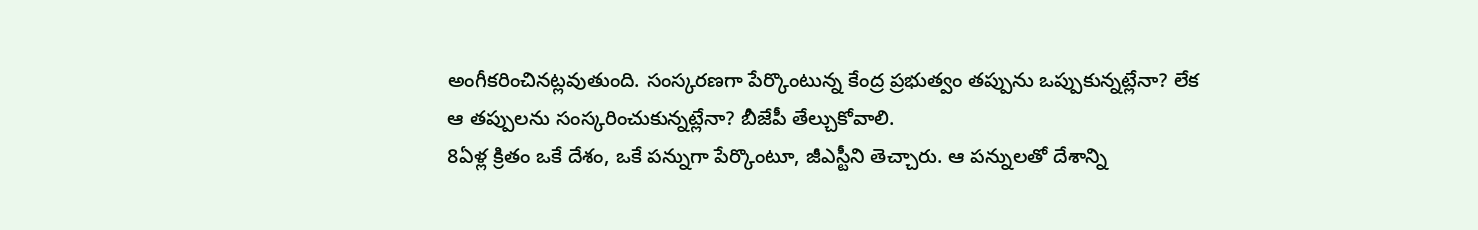అంగీకరించినట్లవుతుంది. సంస్కరణగా పేర్కొంటున్న కేంద్ర ప్రభుత్వం తప్పును ఒప్పుకున్నట్లేనా? లేక ఆ తప్పులను సంస్కరించుకున్నట్లేనా? బీజేపీ తేల్చుకోవాలి.
8ఏళ్ల క్రితం ఒకే దేశం, ఒకే పన్నుగా పేర్కొంటూ, జీఎస్టీని తెచ్చారు. ఆ పన్నులతో దేశాన్ని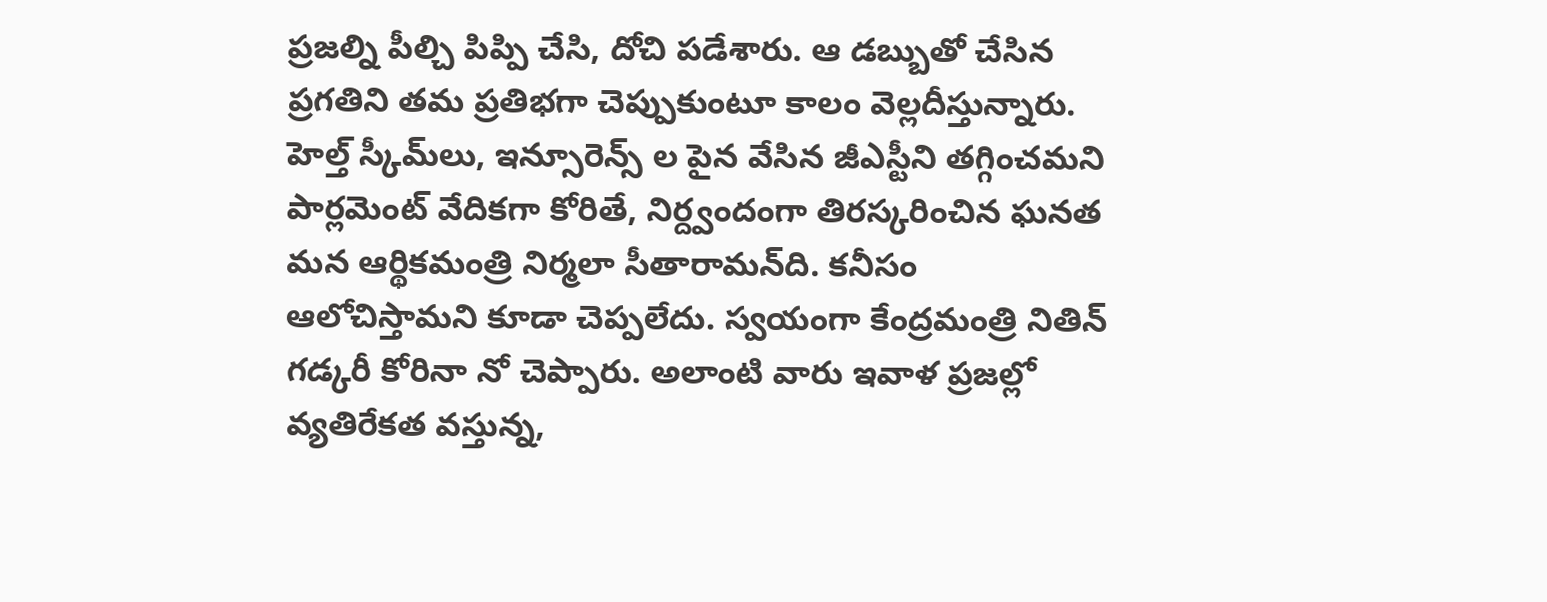ప్రజల్ని పీల్చి పిప్పి చేసి, దోచి పడేశారు. ఆ డబ్బుతో చేసిన ప్రగతిని తమ ప్రతిభగా చెప్పుకుంటూ కాలం వెల్లదీస్తున్నారు. హెల్త్‌ స్కీమ్‌లు, ఇన్సూరెన్స్‌ ల పైన వేసిన జీఎస్టీని తగ్గించమని పార్లమెంట్‌ వేదికగా కోరితే, నిర్ద్వందంగా తిరస్కరించిన ఘనత మన ఆర్థికమంత్రి నిర్మలా సీతారామన్‌ది. కనీసం ఆలోచిస్తామని కూడా చెప్పలేదు. స్వయంగా కేంద్రమంత్రి నితిన్‌ గడ్కరీ కోరినా నో చెప్పారు. అలాంటి వారు ఇవాళ ప్రజల్లో వ్యతిరేకత వస్తున్న,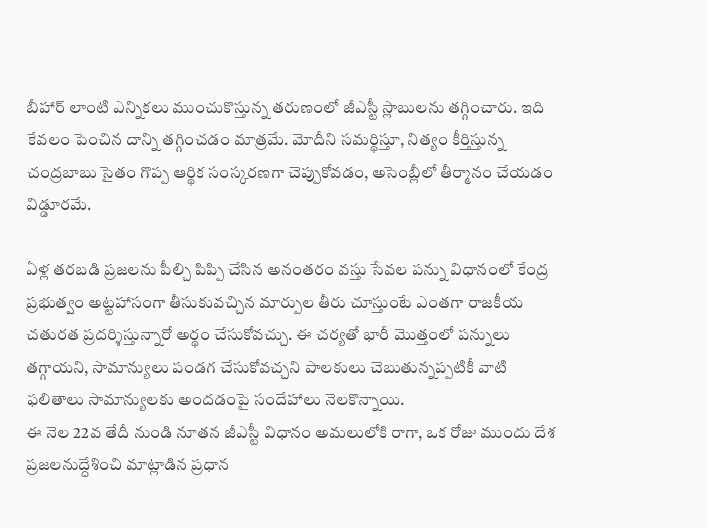బీహార్ లాంటి ఎన్నికలు ముంచుకొస్తున్న తరుణంలో జీఎస్టీ స్లాబులను తగ్గించారు. ఇది కేవలం పెంచిన దాన్ని తగ్గించడం మాత్రమే. మోదీని సమర్థిస్తూ, నిత్యం కీర్తిస్తున్న చంద్రబాబు సైతం గొప్ప ఆర్థిక సంస్కరణగా చెప్పుకోవడం, అసెంబ్లీలో తీర్మానం చేయడం విడ్డూరమే.

ఏళ్ల తరబడి ప్రజలను పీల్చి పిప్పి చేసిన అనంతరం వస్తు సేవల పన్ను విధానంలో కేంద్ర ప్రభుత్వం అట్టహాసంగా తీసుకువచ్చిన మార్పుల తీరు చూస్తుంటే ఎంతగా రాజకీయ చతురత ప్రదర్శిస్తున్నారో అర్థం చేసుకోవచ్చు. ఈ చర్యతో భారీ మొత్తంలో పన్నులు తగ్గాయని, సామాన్యులు పండగ చేసుకోవచ్చని పాలకులు చెబుతున్నప్పటికీ వాటి ఫలితాలు సామాన్యులకు అందడంపై సందేహాలు నెలకొన్నాయి.
ఈ నెల 22వ తేదీ నుండి నూతన జీఎస్టీ విధానం అమలులోకి రాగా, ఒక రోజు ముందు దేశ ప్రజలనుద్దేశించి మాట్లాడిన ప్రధాన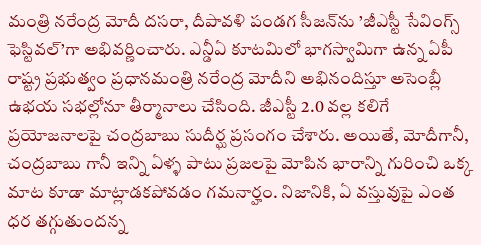మంత్రి నరేంద్ర మోదీ దసరా, దీపావళి పండగ సీజన్‌ను ’జీఎస్టీ సేవింగ్స్‌ ఫెస్టివల్‌’గా అభివర్ణించారు. ఎన్డీఏ కూటమిలో భాగస్వామిగా ఉన్న ఏపీ రాష్ట్ర ప్రభుత్వం ప్రధానమంత్రి నరేంద్ర మోదీని అభినందిస్తూ అసెంబ్లీ ఉభయ సభల్లోనూ తీర్మానాలు చేసింది. జీఎస్టీ 2.0 వల్ల కలిగే ప్రయోజనాలపై చంద్రబాబు సుదీర్ఘ ప్రసంగం చేశారు. అయితే, మోదీగానీ, చంద్రబాబు గానీ ఇన్ని ఏళ్ళ పాటు ప్రజలపై మోపిన భారాన్ని గురించి ఒక్క మాట కూడా మాట్లాడకపోవడం గమనార్హం. నిజానికి, ఏ వస్తువుపై ఎంత ధర తగ్గుతుందన్న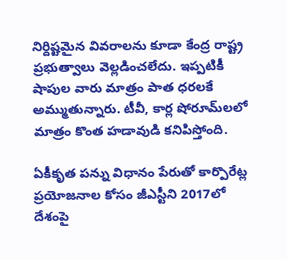నిర్దిష్టమైన వివరాలను కూడా కేంద్ర రాష్ట్ర ప్రభుత్వాలు వెల్లడించలేదు. ఇప్పటికీ షాపుల వారు మాత్రం పాత ధరలకే అమ్ముతున్నారు. టీవీ, కార్ల షోరూమ్‌లలో మాత్రం కొంత హడావుడి కనిపిస్తోంది.

ఏకీకృత పన్ను విధానం పేరుతో కార్పొరేట్ల ప్రయోజనాల కోసం జీఎస్టీని 2017లో దేశంపై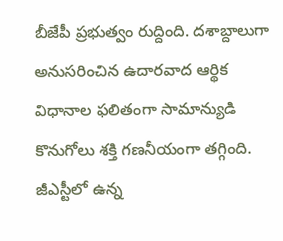బీజేపీ ప్రభుత్వం రుద్దింది. దశాబ్దాలుగా అనుసరించిన ఉదారవాద ఆర్థిక విధానాల ఫలితంగా సామాన్యుడి కొనుగోలు శక్తి గణనీయంగా తగ్గింది. జీఎస్టీలో ఉన్న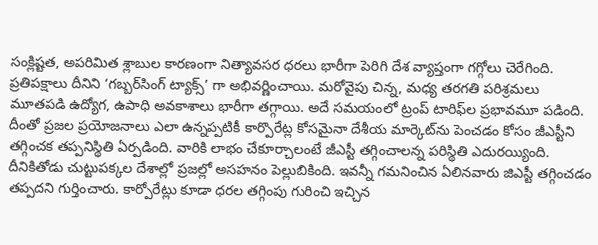సంక్లిష్టత, అపరిమిత శ్లాబుల కారణంగా నిత్యావసర ధరలు భారీగా పెరిగి దేశ వ్యాప్తంగా గగ్గోలు చెరేగింది. ప్రతిపక్షాలు దీనిని ‘గబ్బర్‌సింగ్‌ ట్యాక్స్’ గా అభివర్ణించాయి. మరోవైపు చిన్న, మధ్య తరగతి పరిశ్రమలు మూతపడి ఉద్యోగ, ఉపాధి అవకాశాలు భారీగా తగ్గాయి. అదే సమయంలో ట్రంప్‌ టారిఫ్‌ల ప్రభావమూ పడింది. దీంతో ప్రజల ప్రయోజనాలు ఎలా ఉన్నప్పటికీ కార్పొరేట్ల కోసమైనా దేశీయ మార్కెట్‌ను పెంచడం కోసం జీఎస్టీని తగ్గించక తప్పనిస్థితి ఏర్పడింది. వారికి లాభం చేకూర్చాలంటే జీఎస్టీ తగ్గించాలన్న పరిస్థితి ఎదురయ్యింది. దీనికితోడు చుట్టుపక్కల దేశాల్లో ప్రజల్లో అసహనం పెల్లుబికింది. ఇవన్నీ గమనించిన ఏలినవారు జిఎస్టీ తగ్గించడం తప్పదని గుర్తించారు. కార్పోరేట్లు కూడా ధరల తగ్గింపు గురించి ఇచ్చిన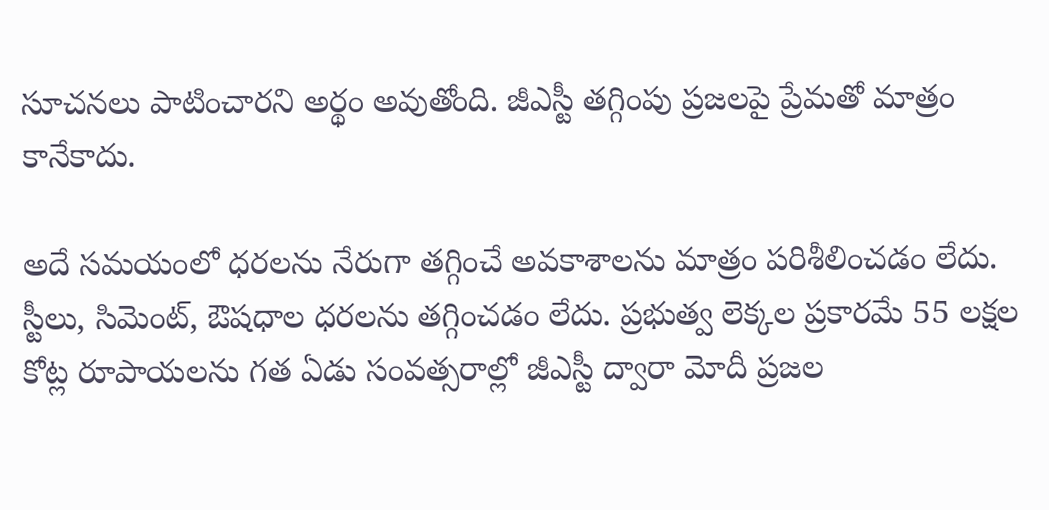సూచనలు పాటించారని అర్థం అవుతోంది. జీఎస్టీ తగ్గింపు ప్రజలపై ప్రేమతో మాత్రం కానేకాదు.

అదే సమయంలో ధరలను నేరుగా తగ్గించే అవకాశాలను మాత్రం పరిశీలించడం లేదు. స్టీలు, సిమెంట్‌, ఔషధాల ధరలను తగ్గించడం లేదు. ప్రభుత్వ లెక్కల ప్రకారమే 55 లక్షల కోట్ల రూపాయలను గత ఏడు సంవత్సరాల్లో జీఎస్టీ ద్వారా మోదీ ప్రజల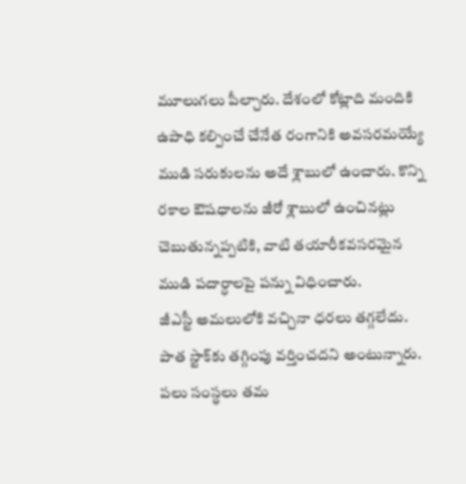మూలుగలు పీల్చారు. దేశంలో కోట్లాది మందికి ఉపాధి కల్పించే చేనేత రంగానికి అవసరమయ్యే ముడి సరుకులను అదే శ్లాబులో ఉంచారు. కొన్ని రకాల ఔషధాలను జీరో శ్లాబులో ఉంచినట్లు చెబుతున్నప్పటికి, వాటి తయారీకవసరమైన ముడి పదార్ధాలపై పన్ను విధించారు.
జీఎస్టీ అమలులోకి వచ్చినా ధరలు తగ్గలేదు. పాత స్టాక్‌కు తగ్గింపు వర్తించదని అంటున్నారు. పలు సంస్థలు తమ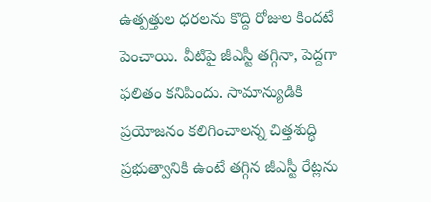ఉత్పత్తుల ధరలను కొద్ది రోజుల కిందటే పెంచాయి. వీటిపై జీఎస్టీ తగ్గినా, పెద్దగా ఫలితం కనిపిందు. సామాన్యుడికి ప్రయోజనం కలిగించాలన్న చిత్తశుద్ధి ప్రభుత్వానికి ఉంటే తగ్గిన జీఎస్టీ రేట్లను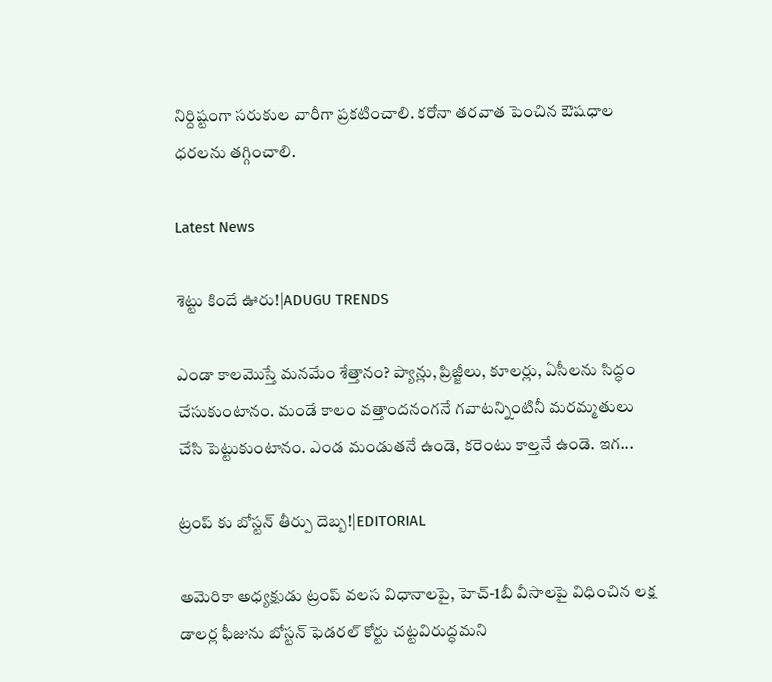నిర్దిష్టంగా సరుకుల వారీగా ప్రకటించాలి. కరోనా తరవాత పెంచిన ఔషధాల ధరలను తగ్గించాలి.

Latest News

శెట్టు కిందే ఊరు!|ADUGU TRENDS

ఎండా కాలమొస్తే మనమేం శేత్తానం? ప్యాన్లు, ప్రిజ్జీలు, కూలర్లు, ఏసీలను సిద్ధం చేసుకుంటానం. మండే కాలం వత్తాందనంగనే గవాటన్నింటినీ మరమ్మతులు చేసి పెట్టుకుంటానం. ఎండ మండుతనే ఉండె, కరెంటు కాల్తనే ఉండె. ఇగ...

ట్రంప్ కు బోస్టన్ తీర్పు దెబ్బ!|EDITORIAL

అమెరికా అధ్యక్షుడు ట్రంప్ వలస విధానాలపై, హెచ్-1బీ వీసాలపై విధించిన లక్ష డాలర్ల ఫీజును బోస్టన్ ఫెడరల్ కోర్టు చట్టవిరుద్ధమని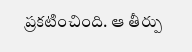ప్రకటించింది. ఆ తీర్పు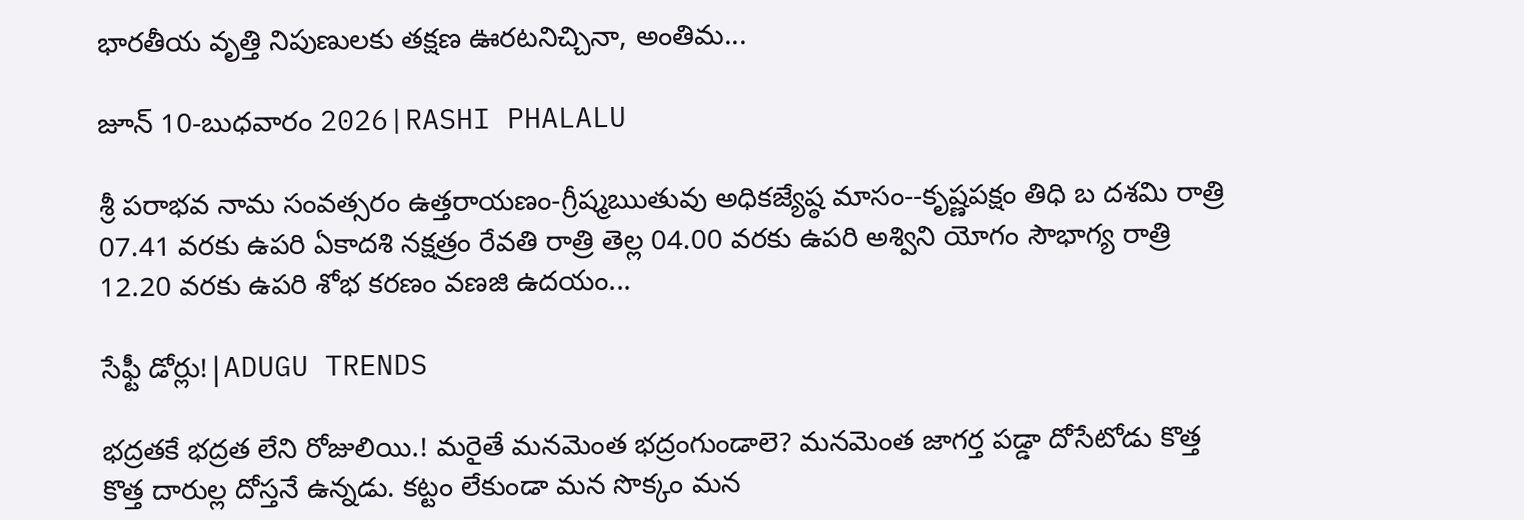భారతీయ వృత్తి నిపుణులకు తక్షణ ఊరటనిచ్చినా, అంతిమ...

జూన్ 10-బుధవారం 2026|RASHI PHALALU

శ్రీ పరాభవ నామ సంవత్సరం ఉత్తరాయణం-గ్రీష్మఋతువు అధికజ్యేష్ఠ మాసం--కృష్ణపక్షం తిధి బ దశమి రాత్రి 07.41 వరకు ఉపరి ఏకాదశి నక్షత్రం రేవతి రాత్రి తెల్ల 04.00 వరకు ఉపరి అశ్విని యోగం సౌభాగ్య రాత్రి 12.20 వరకు ఉపరి శోభ కరణం వణజి ఉదయం...

సేఫ్టీ డోర్లు!|ADUGU TRENDS

భద్రతకే భద్రత లేని రోజులియి.! మరైతే మనమెంత భద్రంగుండాలె? మనమెంత జాగర్త పడ్డా దోసేటోడు కొత్త కొత్త దారుల్ల దోస్తనే ఉన్నడు. కట్టం లేకుండా మన సొక్కం మన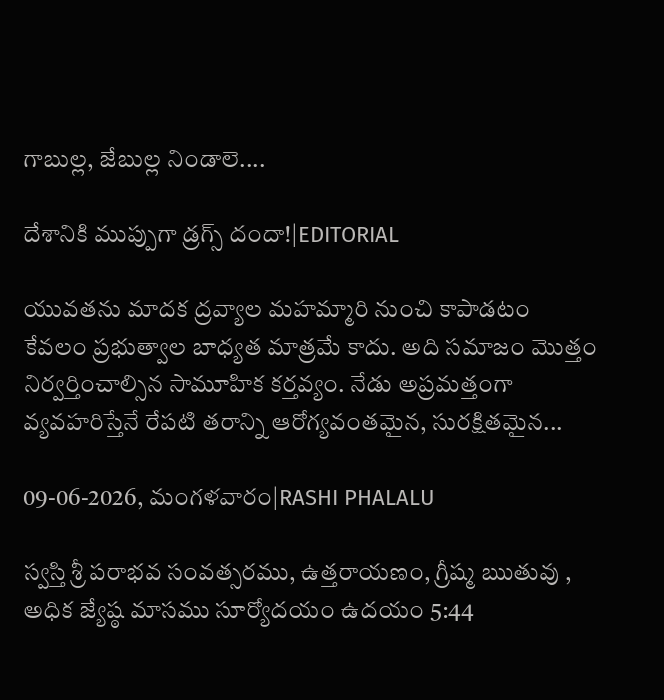గాబుల్ల, జేబుల్ల నిండాలె....

దేశానికి ముప్పుగా డ్రగ్స్ దందా!|EDITORIAL

యువతను మాదక ద్రవ్యాల మహమ్మారి నుంచి కాపాడటం కేవలం ప్రభుత్వాల బాధ్యత మాత్రమే కాదు. అది సమాజం మొత్తం నిర్వర్తించాల్సిన సామూహిక కర్తవ్యం. నేడు అప్రమత్తంగా వ్యవహరిస్తేనే రేపటి తరాన్ని ఆరోగ్యవంతమైన, సురక్షితమైన...

09-06-2026, మంగళవారం|RASHI PHALALU

స్వస్తి శ్రీ పరాభవ సంవత్సరము, ఉత్తరాయణం, గ్రీష్మ ఋతువు , అధిక జ్యేష్ఠ మాసము సూర్యోదయం ఉదయం 5:44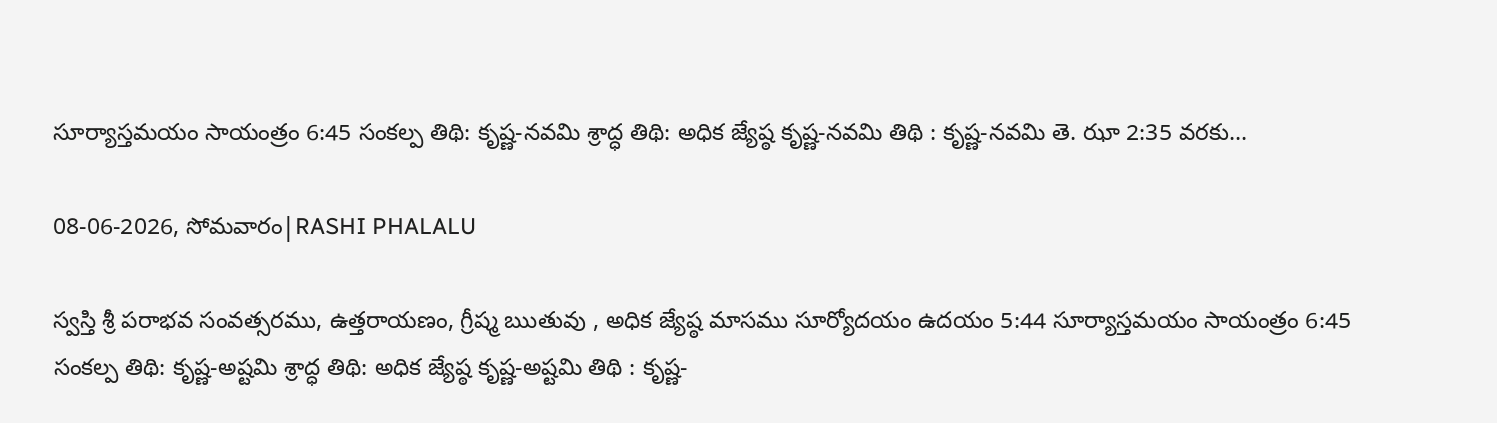సూర్యాస్తమయం సాయంత్రం 6:45 సంకల్ప తిథి: కృష్ణ-నవమి శ్రాద్ధ తిథి: అధిక జ్యేష్ఠ కృష్ణ-నవమి తిథి : కృష్ణ-నవమి తె. ఝా 2:35 వరకు...

08-06-2026, సోమవారం|RASHI PHALALU

స్వస్తి శ్రీ పరాభవ సంవత్సరము, ఉత్తరాయణం, గ్రీష్మ ఋతువు , అధిక జ్యేష్ఠ మాసము సూర్యోదయం ఉదయం 5:44 సూర్యాస్తమయం సాయంత్రం 6:45 సంకల్ప తిథి: కృష్ణ-అష్టమి శ్రాద్ధ తిథి: అధిక జ్యేష్ఠ కృష్ణ-అష్టమి తిథి : కృష్ణ-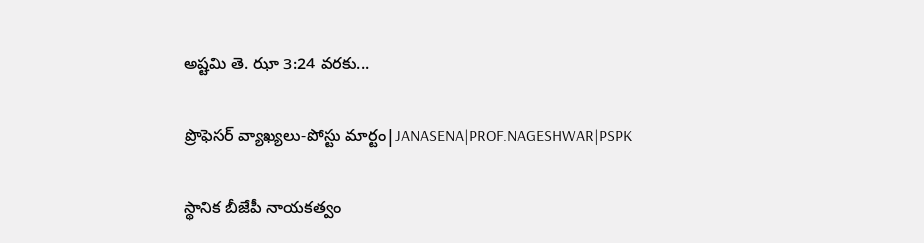అష్టమి తె. ఝా 3:24 వరకు...

ప్రొఫెసర్ వ్యాఖ్యలు-పోస్టు మార్టం|JANASENA|PROF.NAGESHWAR|PSPK

స్థానిక బీజేపీ నాయకత్వం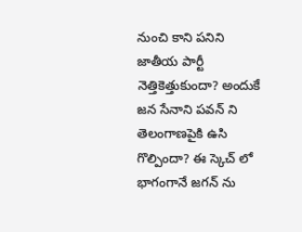నుంచి కాని పనిని జాతీయ పార్టీ నెత్తికెత్తుకుందా? అందుకే జన సేనాని పవన్ ని తెలంగాణపైకి ఉసి గొల్పిందా? ఈ స్కెచ్ లో భాగంగానే జగన్ ను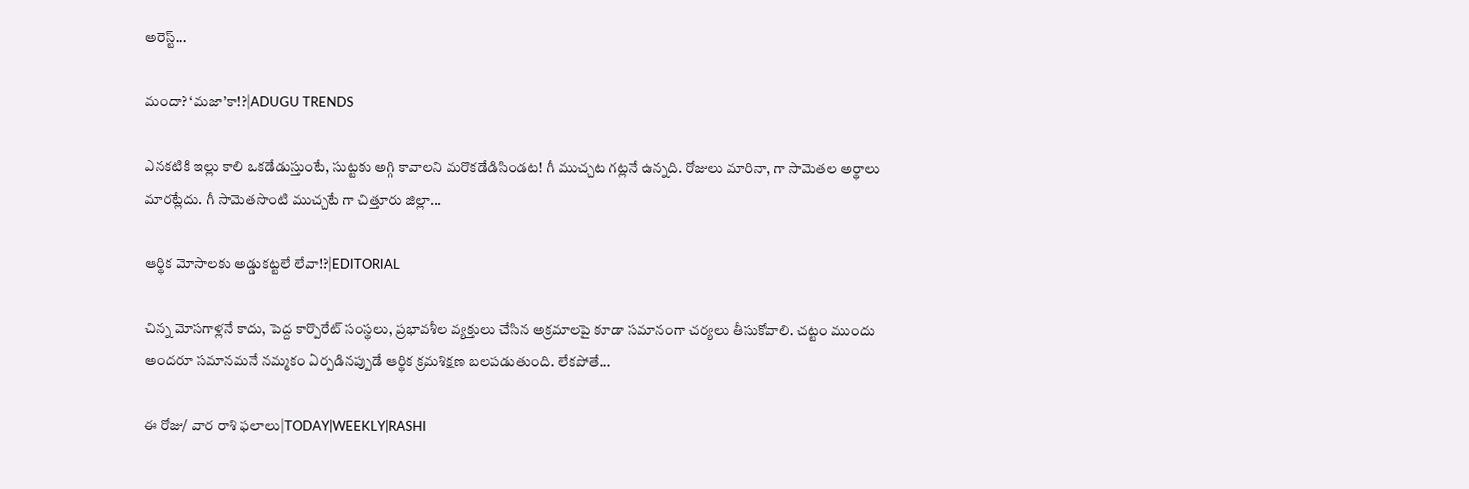అరెస్ట్...

మందా? ‘మజా’కా!?|ADUGU TRENDS

ఎనకటికి ఇల్లు కాలి ఒకడేడుస్తుంటే, సుట్టకు అగ్గి కావాలని మరొకడేడిసిండట! గీ ముచ్చట గట్లనే ఉన్నది. రోజులు మారినా, గా సామెతల అర్థాలు మారట్లేదు. గీ సామెతసొంటి ముచ్చటే గా చిత్తూరు జిల్లా...

ఆర్థిక మోసాలకు అడ్డుకట్టలే లేవా!?|EDITORIAL

చిన్న మోసగాళ్లనే కాదు, పెద్ద కార్పొరేట్ సంస్థలు, ప్రభావశీల వ్యక్తులు చేసిన అక్రమాలపై కూడా సమానంగా చర్యలు తీసుకోవాలి. చట్టం ముందు అందరూ సమానమనే నమ్మకం ఏర్పడినప్పుడే ఆర్థిక క్రమశిక్షణ బలపడుతుంది. లేకపోతే...

ఈ రోజు/ వార రాశి ఫలాలు|TODAY|WEEKLY|RASHI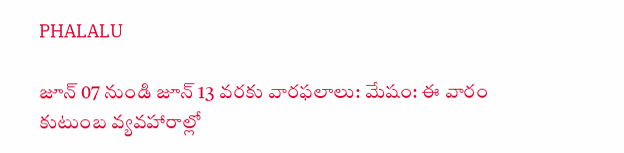PHALALU

జూన్ 07 నుండి జూన్ 13 వరకు వారఫలాలు: మేషం: ఈ వారం కుటుంబ వ్యవహారాల్లో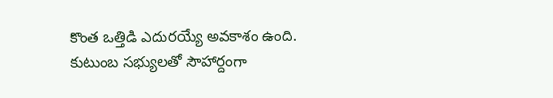కొంత ఒత్తిడి ఎదురయ్యే అవకాశం ఉంది. కుటుంబ సభ్యులతో సౌహార్దంగా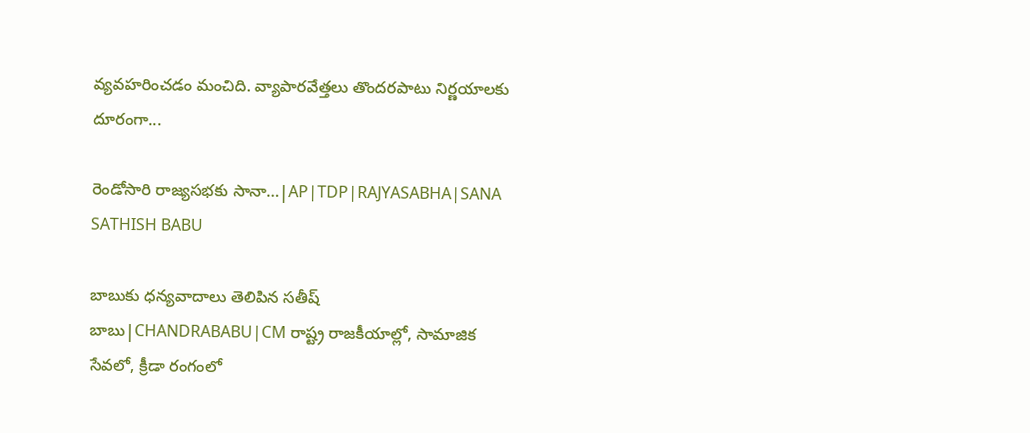వ్యవహరించడం మంచిది. వ్యాపారవేత్తలు తొందరపాటు నిర్ణయాలకు దూరంగా...

రెండోసారి రాజ్యసభకు సానా…|AP|TDP|RAJYASABHA|SANA SATHISH BABU

బాబుకు ధన్యవాదాలు తెలిపిన సతీష్ బాబు|CHANDRABABU|CM రాష్ట్ర రాజకీయాల్లో, సామాజిక సేవలో, క్రీడా రంగంలో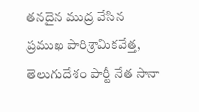తనదైన ముద్ర వేసిన ప్రముఖ పారిశ్రామికవేత్త, తెలుగుదేశం పార్టీ నేత సానా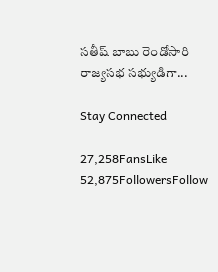సతీష్ బాబు రెండోసారి రాజ్యసభ సభ్యుడిగా...

Stay Connected

27,258FansLike
52,875FollowersFollow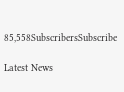85,558SubscribersSubscribe

Latest News